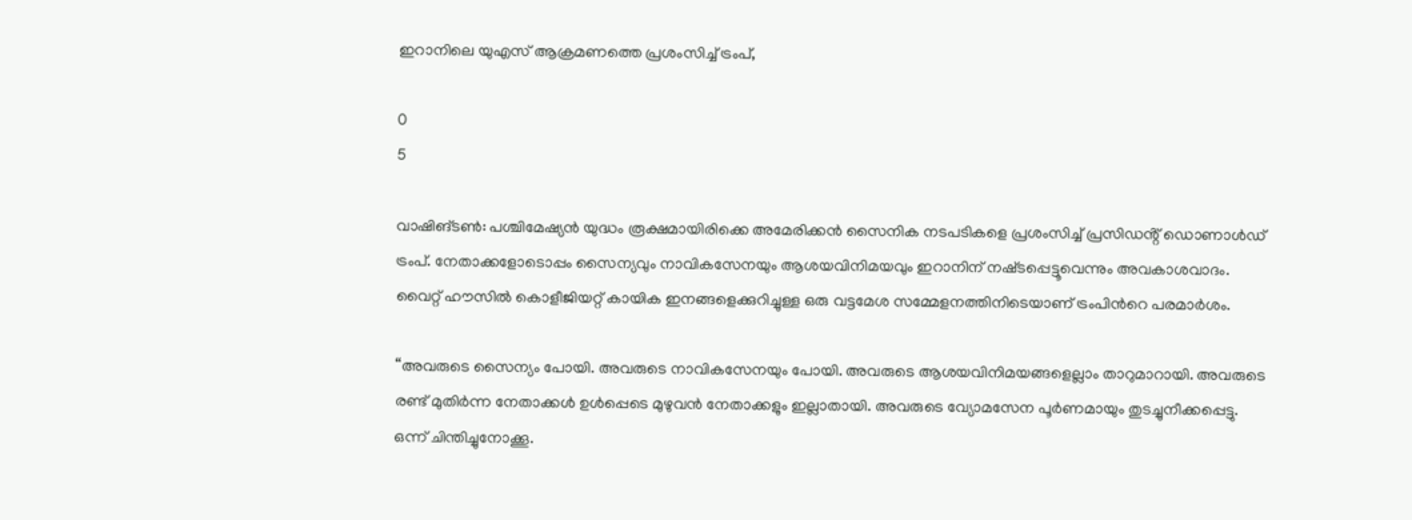ഇറാനിലെ യുഎസ് ആക്രമണത്തെ പ്രശംസിച്ച് ട്രംപ്,

0
5

വാഷിങ്ടണ്‍: പശ്ചിമേഷ്യന്‍ യുദ്ധം രൂക്ഷമായിരിക്കെ അമേരിക്കന്‍ സൈനിക നടപടികളെ പ്രശംസിച്ച് പ്രസിഡൻ്റ് ഡൊണാള്‍ഡ് ട്രംപ്. നേതാക്കളോടൊപ്പം സൈന്യവും നാവികസേനയും ആശയവിനിമയവും ഇറാനിന് നഷ്‌ടപ്പെട്ടൂവെന്നും അവകാശവാദം. വൈറ്റ് ഹൗസിൽ കൊളീജിയറ്റ് കായിക ഇനങ്ങളെക്കുറിച്ചുള്ള ഒരു വട്ടമേശ സമ്മേളനത്തിനിടെയാണ് ട്രംപിന്‍റെ പരമാര്‍ശം.

“അവരുടെ സൈന്യം പോയി. അവരുടെ നാവികസേനയും പോയി. അവരുടെ ആശയവിനിമയങ്ങളെല്ലാം താറുമാറായി. അവരുടെ രണ്ട് മുതിര്‍ന്ന നേതാക്കൾ ഉള്‍പ്പെടെ മുഴുവന്‍ നേതാക്കളും ഇല്ലാതായി. അവരുടെ വ്യോമസേന പൂർണമായും തുടച്ചുനീക്കപ്പെട്ടു. ഒന്ന് ചിന്തിച്ചുനോക്കൂ.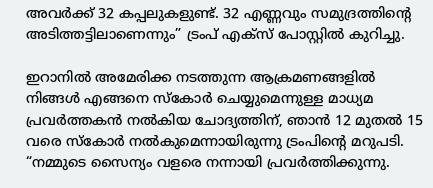അവർക്ക് 32 കപ്പലുകളുണ്ട്. 32 എണ്ണവും സമുദ്രത്തിൻ്റെ അടിത്തട്ടിലാണെന്നും” ട്രംപ് എക്‌സ് പോസ്റ്റില്‍ കുറിച്ചു.

ഇറാനില്‍ അമേരിക്ക നടത്തുന്ന ആക്രമണങ്ങളില്‍ നിങ്ങൾ എങ്ങനെ സ്കോർ ചെയ്യുമെന്നുള്ള മാധ്യമ പ്രവര്‍ത്തകന്‍ നല്‍കിയ ചോദ്യത്തിന്, ഞാൻ 12 മുതൽ 15 വരെ സ്‌കോര്‍ നൽകുമെന്നായിരുന്നു ട്രംപിൻ്റെ മറുപടി. “നമ്മുടെ സൈന്യം വളരെ നന്നായി പ്രവർത്തിക്കുന്നു.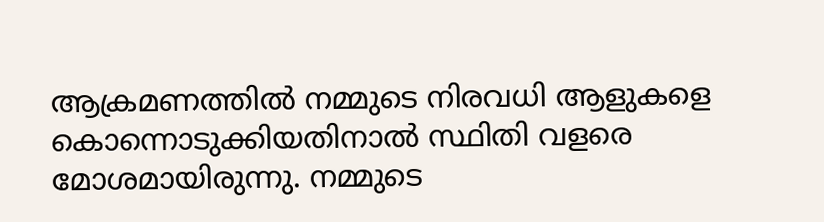ആക്രമണത്തില്‍ നമ്മുടെ നിരവധി ആളുകളെ കൊന്നൊടുക്കിയതിനാൽ സ്ഥിതി വളരെ മോശമായിരുന്നു. നമ്മുടെ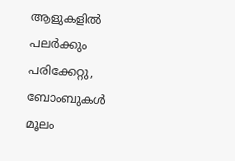ആളുകളിൽ പലർക്കും പരിക്കേറ്റു, ബോംബുകൾ മൂലം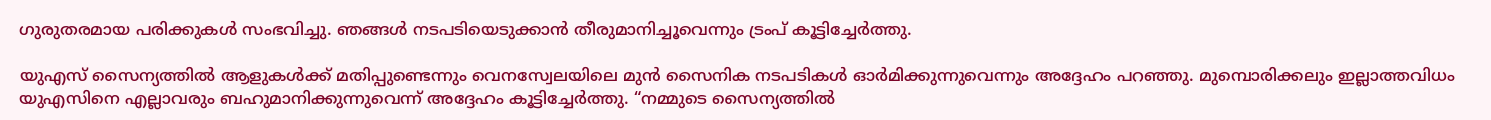ഗുരുതരമായ പരിക്കുകൾ സംഭവിച്ചു. ഞങ്ങൾ നടപടിയെടുക്കാൻ തീരുമാനിച്ചൂവെന്നും ട്രംപ് കൂട്ടിച്ചേര്‍ത്തു.

യുഎസ് സൈന്യത്തിൽ ആളുകൾക്ക് മതിപ്പുണ്ടെന്നും വെനസ്വേലയിലെ മുൻ സൈനിക നടപടികൾ ഓർമിക്കുന്നുവെന്നും അദ്ദേഹം പറഞ്ഞു. മുമ്പൊരിക്കലും ഇല്ലാത്തവിധം യുഎസിനെ എല്ലാവരും ബഹുമാനിക്കുന്നുവെന്ന് അദ്ദേഹം കൂട്ടിച്ചേർത്തു. “നമ്മുടെ സൈന്യത്തിൽ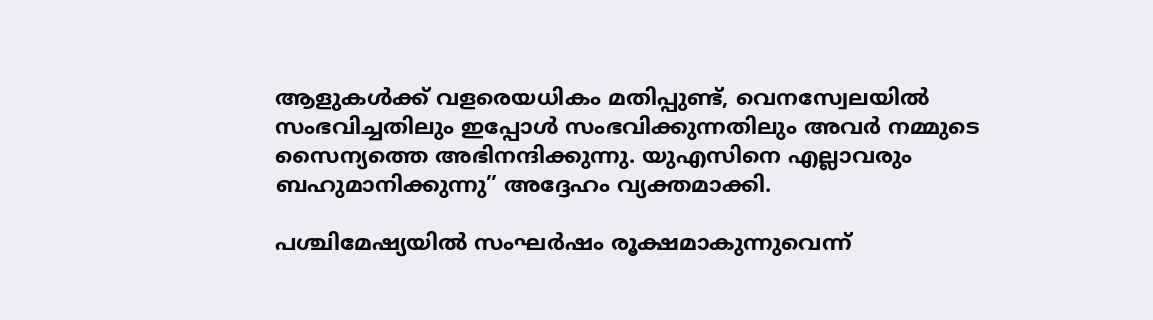ആളുകൾക്ക് വളരെയധികം മതിപ്പുണ്ട്, വെനസ്വേലയിൽ സംഭവിച്ചതിലും ഇപ്പോൾ സംഭവിക്കുന്നതിലും അവർ നമ്മുടെ സൈന്യത്തെ അഭിനന്ദിക്കുന്നു. യുഎസിനെ എല്ലാവരും ബഹുമാനിക്കുന്നു” അദ്ദേഹം വ്യക്തമാക്കി.

പശ്ചിമേഷ്യയിൽ സംഘർഷം രൂക്ഷമാകുന്നുവെന്ന്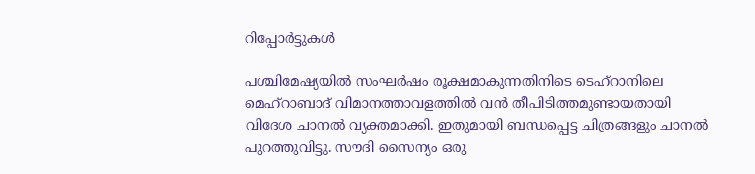റിപ്പോർട്ടുകള്‍

പശ്ചിമേഷ്യയിൽ സംഘർഷം രൂക്ഷമാകുന്നതിനിടെ ടെഹ്‌റാനിലെ മെഹ്‌റാബാദ് വിമാനത്താവളത്തിൽ വൻ തീപിടിത്തമുണ്ടായതായി വിദേശ ചാനല്‍ വ്യക്തമാക്കി. ഇതുമായി ബന്ധപ്പെട്ട ചിത്രങ്ങളും ചാനല്‍ പുറത്തുവിട്ടു. സൗദി സൈന്യം ഒരു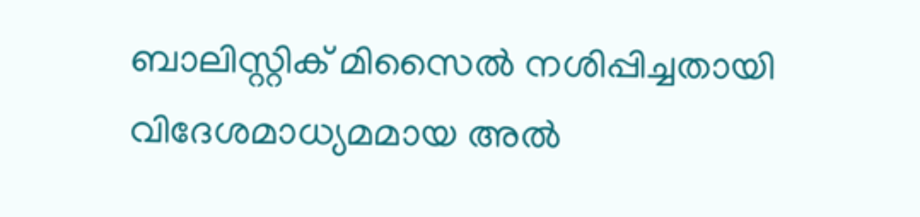ബാലിസ്റ്റിക് മിസൈൽ നശിപ്പിച്ചതായി വിദേശമാധ്യമമായ അൽ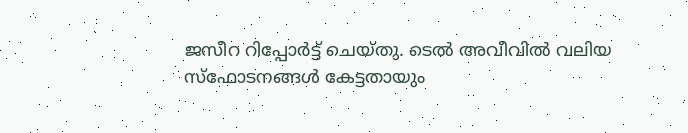ജസീറ റിപ്പോർട്ട് ചെയ്‌തു. ടെൽ അവീവിൽ വലിയ സ്ഫോടനങ്ങൾ കേട്ടതായും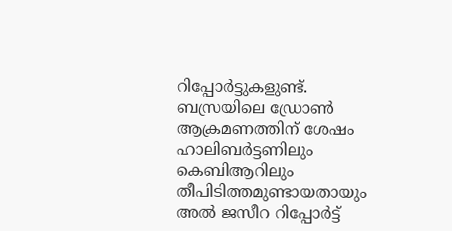റിപ്പോർട്ടുകളുണ്ട്. ബസ്രയിലെ ഡ്രോൺ ആക്രമണത്തിന് ശേഷം ഹാലിബർട്ടണിലും കെബിആറിലും തീപിടിത്തമുണ്ടായതായും അല്‍ ജസീറ റിപ്പോര്‍ട്ട്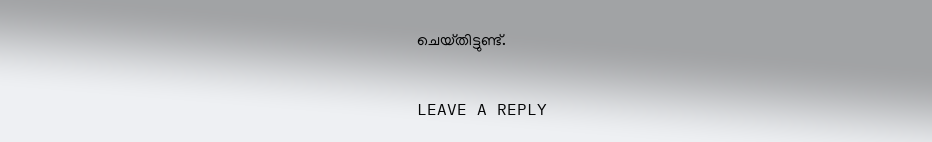ചെയ്‌തിട്ടുണ്ട്.

LEAVE A REPLY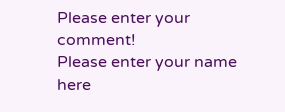Please enter your comment!
Please enter your name here